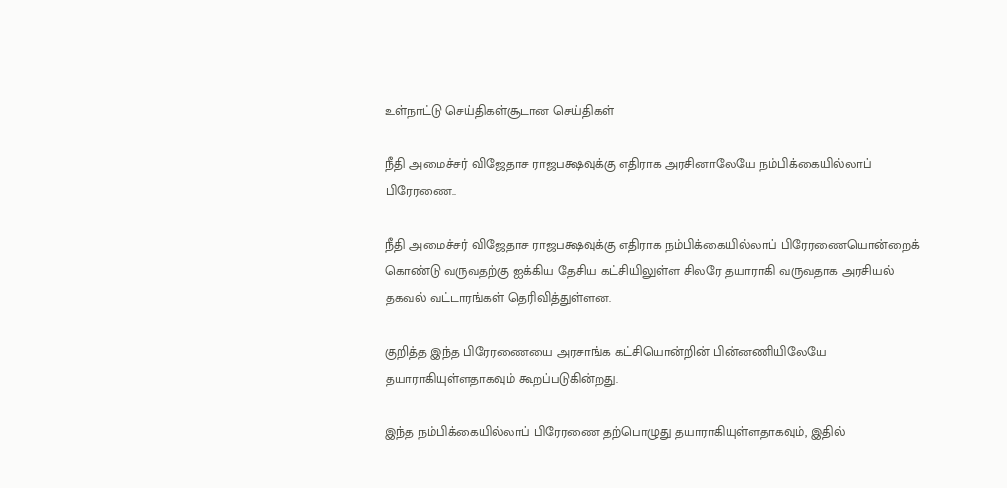உள்நாட்டு செய்திகள்சூடான செய்திகள்

நீதி அமைச்சர் விஜேதாச ராஜபக்ஷவுக்கு எதிராக அரசினாலேயே நம்பிக்கையில்லாப் பிரேரணை..

நீதி அமைச்சர் விஜேதாச ராஜபக்ஷவுக்கு எதிராக நம்பிக்கையில்லாப் பிரேரணையொன்றைக் கொண்டு வருவதற்கு ஐக்கிய தேசிய கட்சியிலுள்ள சிலரே தயாராகி வருவதாக அரசியல் தகவல் வட்டாரங்கள் தெரிவித்துள்ளன.

குறித்த இந்த பிரேரணையை அரசாங்க கட்சியொன்றின் பின்னணியிலேயே தயாராகியுள்ளதாகவும் கூறப்படுகின்றது.

இந்த நம்பிக்கையில்லாப் பிரேரணை தற்பொழுது தயாராகியுள்ளதாகவும், இதில்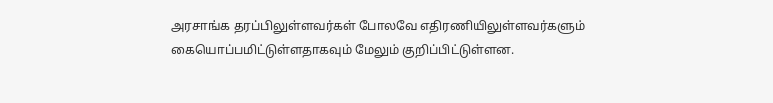அரசாங்க தரப்பிலுள்ளவர்கள் போலவே எதிரணியிலுள்ளவர்களும் கையொப்பமிட்டுள்ளதாகவும் மேலும் குறிப்பிட்டுள்ளன.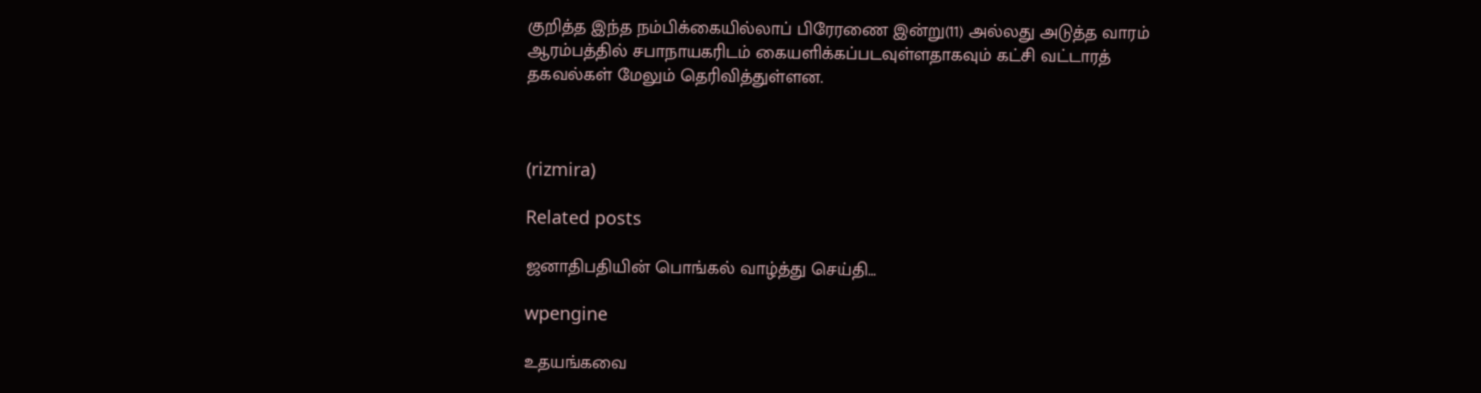குறித்த இந்த நம்பிக்கையில்லாப் பிரேரணை இன்று(11) அல்லது அடுத்த வாரம் ஆரம்பத்தில் சபாநாயகரிடம் கையளிக்கப்படவுள்ளதாகவும் கட்சி வட்டாரத் தகவல்கள் மேலும் தெரிவித்துள்ளன.



(rizmira)

Related posts

ஜனாதிபதியின் பொங்கல் வாழ்த்து செய்தி…

wpengine

உதயங்கவை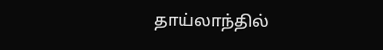தாய்லாந்தில்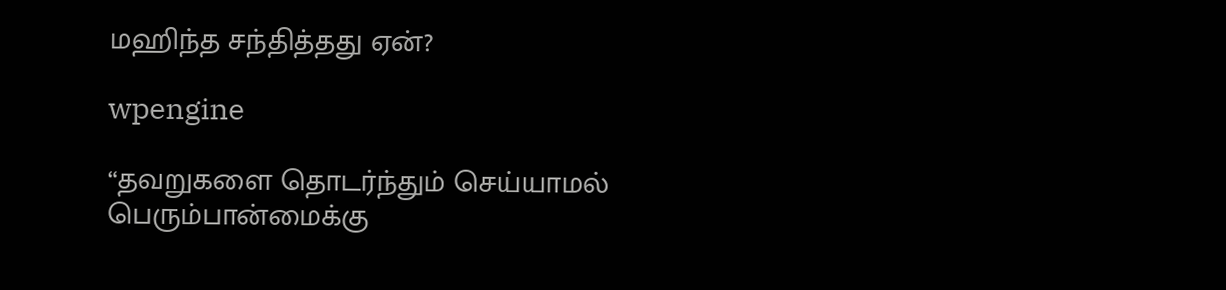மஹிந்த சந்தித்தது ஏன்?

wpengine

“தவறுகளை தொடர்ந்தும் செய்யாமல் பெரும்பான்மைக்கு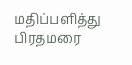மதிப்பளித்து பிரதமரை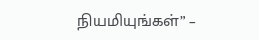நியமியுங்கள்” –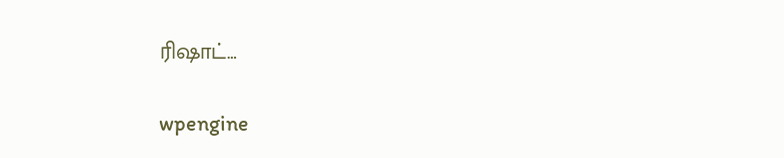ரிஷாட்…

wpengine